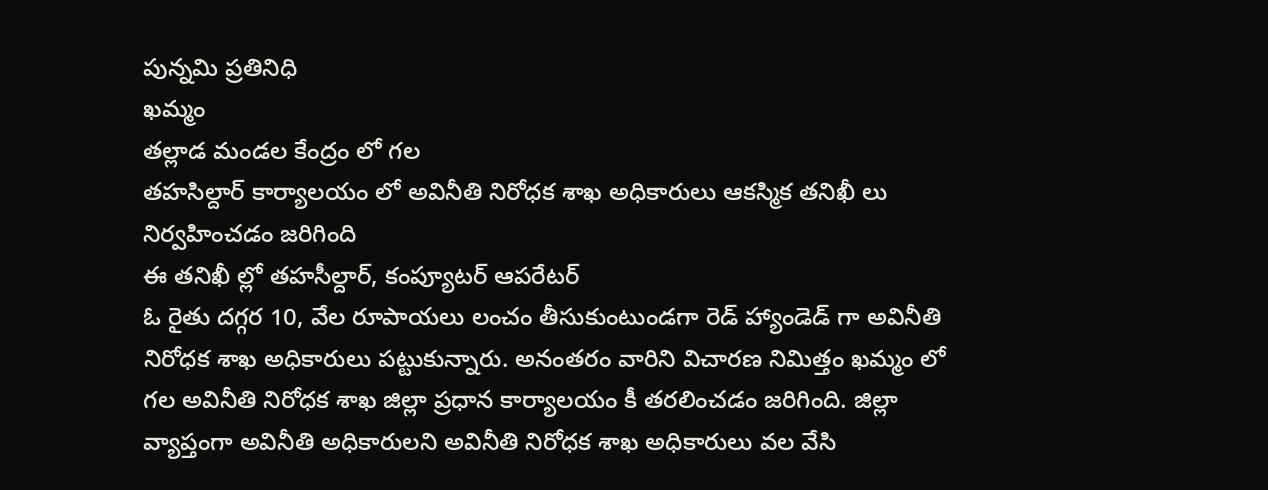పున్నమి ప్రతినిధి
ఖమ్మం
తల్లాడ మండల కేంద్రం లో గల
తహసిల్దార్ కార్యాలయం లో అవినీతి నిరోధక శాఖ అధికారులు ఆకస్మిక తనిఖీ లు నిర్వహించడం జరిగింది
ఈ తనిఖీ ల్లో తహసీల్దార్, కంప్యూటర్ ఆపరేటర్
ఓ రైతు దగ్గర 10, వేల రూపాయలు లంచం తీసుకుంటుండగా రెడ్ హ్యాండెడ్ గా అవినీతి నిరోధక శాఖ అధికారులు పట్టుకున్నారు. అనంతరం వారిని విచారణ నిమిత్తం ఖమ్మం లో గల అవినీతి నిరోధక శాఖ జిల్లా ప్రధాన కార్యాలయం కీ తరలించడం జరిగింది. జిల్లా వ్యాప్తంగా అవినీతి అధికారులని అవినీతి నిరోధక శాఖ అధికారులు వల వేసి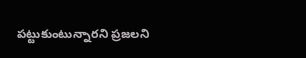పట్టుకుంటున్నారని ప్రజలని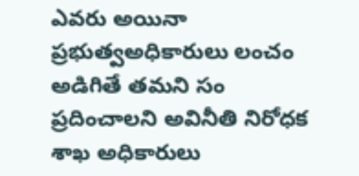ఎవరు అయినా ప్రభుత్వఅధికారులు లంచం అడిగితే తమని సం ప్రదించాలని అవినీతి నిరోధక శాఖ అధికారులు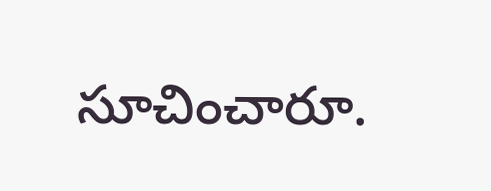సూచించారూ.